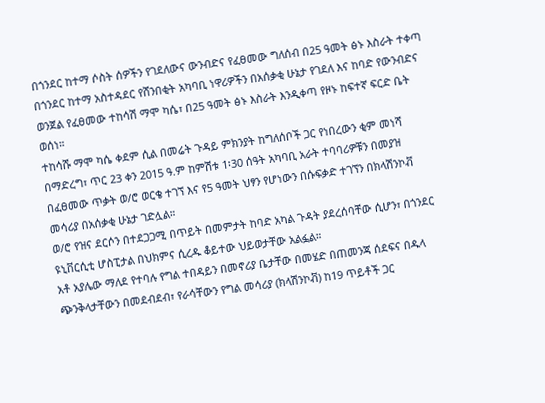በጎንደር ከተማ ሶስት ሰዎችን የገደለውና ውንብድና የፈፀመው ግለሰብ በ25 ዓመት ፅኑ እስራት ተቀጣ
በጎንደር ከተማ አስተዳደር የሸንበቂት አካባቢ ነዋሪዎችን በአሰቃቂ ሁኔታ የገደለ እና ከባድ የውንብድና ወንጀል የፈፀመው ተከሳሽ ማሞ ካሴ፣ በ25 ዓመት ፅኑ እስራት እንዲቀጣ የዞኑ ከፍተኛ ፍርድ ቤት ወሰነ።
ተከሳሹ ማሞ ካሴ ቀደም ሲል በመሬት ጉዳይ ምክንያት ከግለሰቦች ጋር የነበረውን ቂም መነሻ በማድረግ፣ ጥር 23 ቀን 2015 ዓ.ም ከምሽቱ 1፡30 ሰዓት አካባቢ አራት ተባባሪዎቹን በመያዝ በፈፀመው ጥቃት ወ/ሮ ወርቄ ተገኘ እና የ5 ዓመት ህፃን የሆነውን በሱፍቃድ ተገኘን በክላሽንኮቭ መሳሪያ በአሰቃቂ ሁኔታ ገድሏል።
ወ/ሮ የዝና ደርሶን በተደጋጋሚ በጥይት በመምታት ከባድ አካል ጉዳት ያደረሰባቸው ሲሆን፣ በጎንደር ዩኒቨርሲቲ ሆስፒታል በህክምና ሲረዱ ቆይተው ህይወታቸው አልፏል።
አቶ አያሌው ማለደ የተባሉ የግል ተበዳይን በመኖሪያ ቤታቸው በመሄድ በጠመንጃ ሰደፍና በዱላ ጭንቅላታቸውን በመደብደብ፣ የራሳቸውን የግል መሳሪያ (ክላሽንኮቭ) ከ19 ጥይቶች ጋር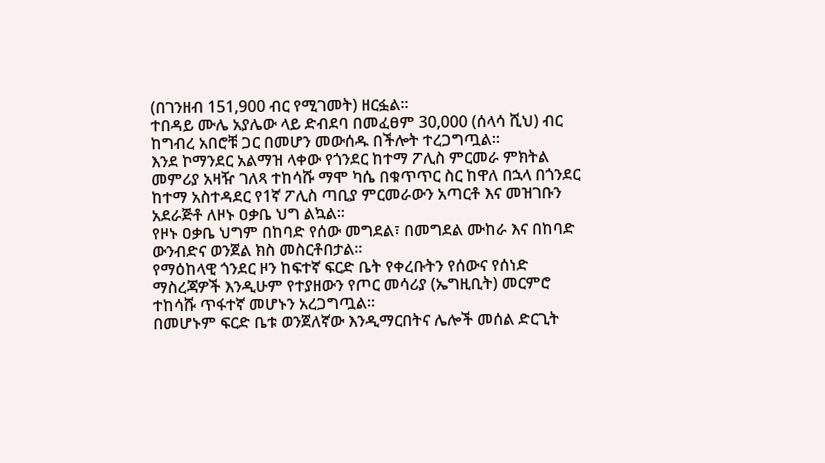(በገንዘብ 151,900 ብር የሚገመት) ዘርፏል።
ተበዳይ ሙሌ አያሌው ላይ ድብደባ በመፈፀም 30,000 (ሰላሳ ሺህ) ብር ከግብረ አበሮቹ ጋር በመሆን መውሰዱ በችሎት ተረጋግጧል።
እንደ ኮማንደር አልማዝ ላቀው የጎንደር ከተማ ፖሊስ ምርመራ ምክትል መምሪያ አዛዥ ገለጻ ተከሳሹ ማሞ ካሴ በቁጥጥር ስር ከዋለ በኋላ በጎንደር ከተማ አስተዳደር የ1ኛ ፖሊስ ጣቢያ ምርመራውን አጣርቶ እና መዝገቡን አደራጅቶ ለዞኑ ዐቃቤ ህግ ልኳል።
የዞኑ ዐቃቤ ህግም በከባድ የሰው መግደል፣ በመግደል ሙከራ እና በከባድ ውንብድና ወንጀል ክስ መስርቶበታል።
የማዕከላዊ ጎንደር ዞን ከፍተኛ ፍርድ ቤት የቀረቡትን የሰውና የሰነድ ማስረጃዎች እንዲሁም የተያዘውን የጦር መሳሪያ (ኤግዚቢት) መርምሮ ተከሳሹ ጥፋተኛ መሆኑን አረጋግጧል።
በመሆኑም ፍርድ ቤቱ ወንጀለኛው እንዲማርበትና ሌሎች መሰል ድርጊት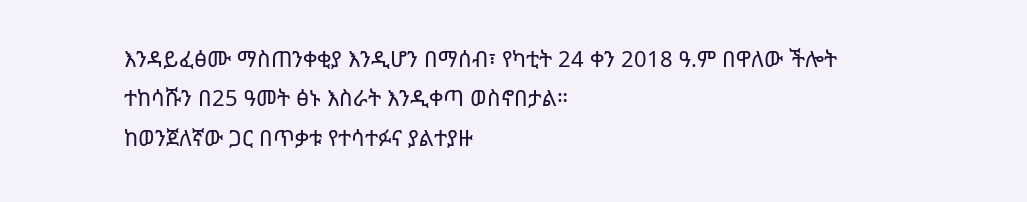እንዳይፈፅሙ ማስጠንቀቂያ እንዲሆን በማሰብ፣ የካቲት 24 ቀን 2018 ዓ.ም በዋለው ችሎት ተከሳሹን በ25 ዓመት ፅኑ እስራት እንዲቀጣ ወስኖበታል።
ከወንጀለኛው ጋር በጥቃቱ የተሳተፉና ያልተያዙ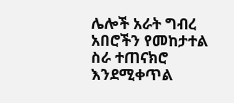ሌሎች አራት ግብረ አበሮችን የመከታተል ስራ ተጠናክሮ እንደሚቀጥል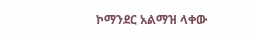ኮማንደር አልማዝ ላቀው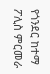የጎንደር ከተማ ፖሊስ ምርመራ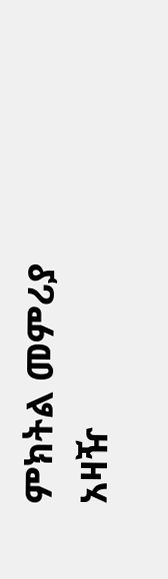ምክትል መምሪያ አዛዥ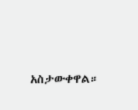አስታውቀዋል።